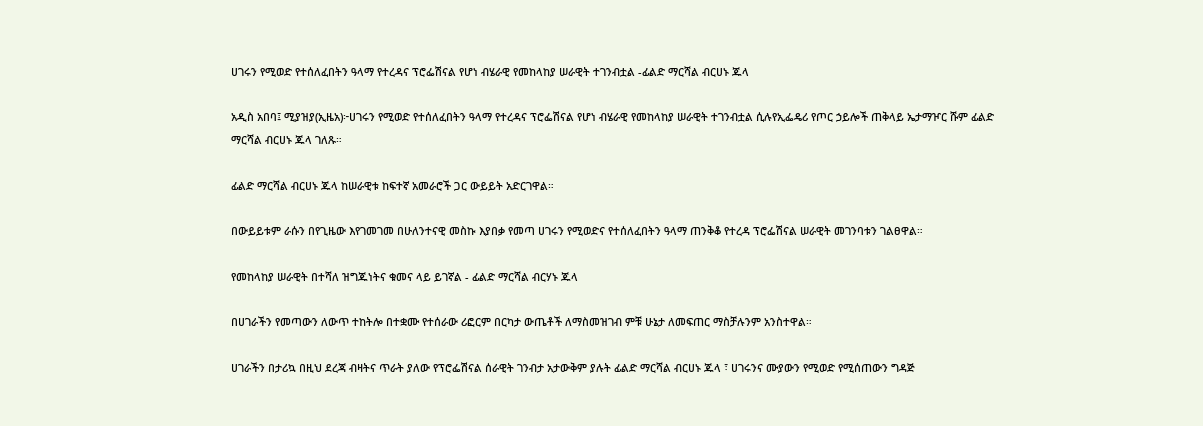ሀገሩን የሚወድ የተሰለፈበትን ዓላማ የተረዳና ፕሮፌሽናል የሆነ ብሄራዊ የመከላከያ ሠራዊት ተገንብቷል -ፊልድ ማርሻል ብርሀኑ ጁላ

አዲስ አበባ፤ ሚያዝያ(ኢዜአ)፦ሀገሩን የሚወድ የተሰለፈበትን ዓላማ የተረዳና ፕሮፌሽናል የሆነ ብሄራዊ የመከላከያ ሠራዊት ተገንብቷል ሲሉየኢፌዴሪ የጦር ኃይሎች ጠቅላይ ኤታማዦር ሹም ፊልድ ማርሻል ብርሀኑ ጁላ ገለጹ።

ፊልድ ማርሻል ብርሀኑ ጁላ ከሠራዊቱ ከፍተኛ አመራሮች ጋር ውይይት አድርገዋል።

በውይይቱም ራሱን በየጊዜው እየገመገመ በሁለንተናዊ መስኩ እያበቃ የመጣ ሀገሩን የሚወድና የተሰለፈበትን ዓላማ ጠንቅቆ የተረዳ ፕሮፌሽናል ሠራዊት መገንባቱን ገልፀዋል።

የመከላከያ ሠራዊት በተሻለ ዝግጁነትና ቁመና ላይ ይገኛል - ፊልድ ማርሻል ብርሃኑ ጁላ

በሀገራችን የመጣውን ለውጥ ተከትሎ በተቋሙ የተሰራው ሪፎርም በርካታ ውጤቶች ለማስመዝገብ ምቹ ሁኔታ ለመፍጠር ማስቻሉንም አንስተዋል።

ሀገራችን በታሪኳ በዚህ ደረጃ ብዛትና ጥራት ያለው የፕሮፌሽናል ሰራዊት ገንብታ አታውቅም ያሉት ፊልድ ማርሻል ብርሀኑ ጁላ ፣ ሀገሩንና ሙያውን የሚወድ የሚሰጠውን ግዳጅ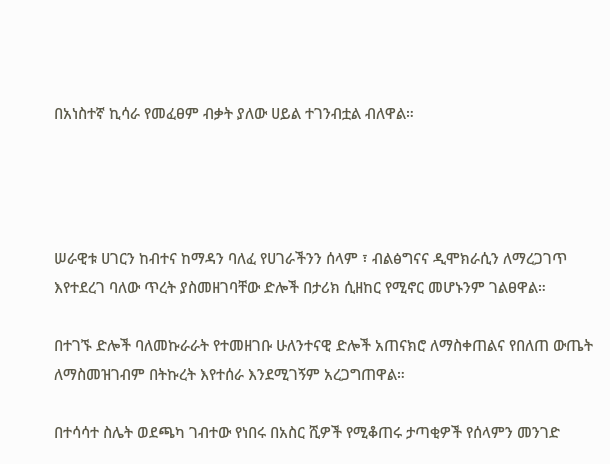በአነስተኛ ኪሳራ የመፈፀም ብቃት ያለው ሀይል ተገንብቷል ብለዋል።




ሠራዊቱ ሀገርን ከብተና ከማዳን ባለፈ የሀገራችንን ሰላም ፣ ብልፅግናና ዲሞክራሲን ለማረጋገጥ እየተደረገ ባለው ጥረት ያስመዘገባቸው ድሎች በታሪክ ሲዘከር የሚኖር መሆኑንም ገልፀዋል።

በተገኙ ድሎች ባለመኩራራት የተመዘገቡ ሁለንተናዊ ድሎች አጠናክሮ ለማስቀጠልና የበለጠ ውጤት ለማስመዝገብም በትኩረት እየተሰራ እንደሚገኝም አረጋግጠዋል።

በተሳሳተ ስሌት ወደጫካ ገብተው የነበሩ በአስር ሺዎች የሚቆጠሩ ታጣቂዎች የሰላምን መንገድ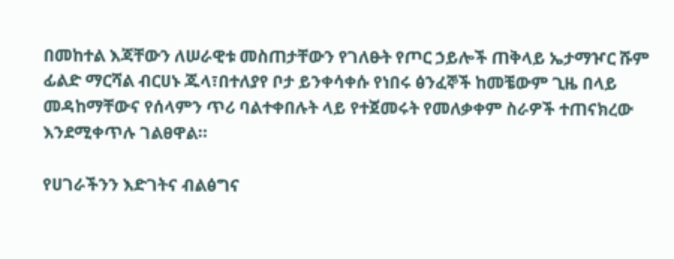በመከተል እጃቸውን ለሠራዊቱ መስጠታቸውን የገለፁት የጦር ኃይሎች ጠቅላይ ኤታማዦር ሹም ፊልድ ማርሻል ብርሀኑ ጁላ፣በተለያየ ቦታ ይንቀሳቀሱ የነበሩ ፅንፈኞች ከመቼውም ጊዜ በላይ መዳከማቸውና የሰላምን ጥሪ ባልተቀበሉት ላይ የተጀመሩት የመለቃቀም ስራዎች ተጠናክረው እንደሚቀጥሉ ገልፀዋል።

የሀገራችንን እድገትና ብልፅግና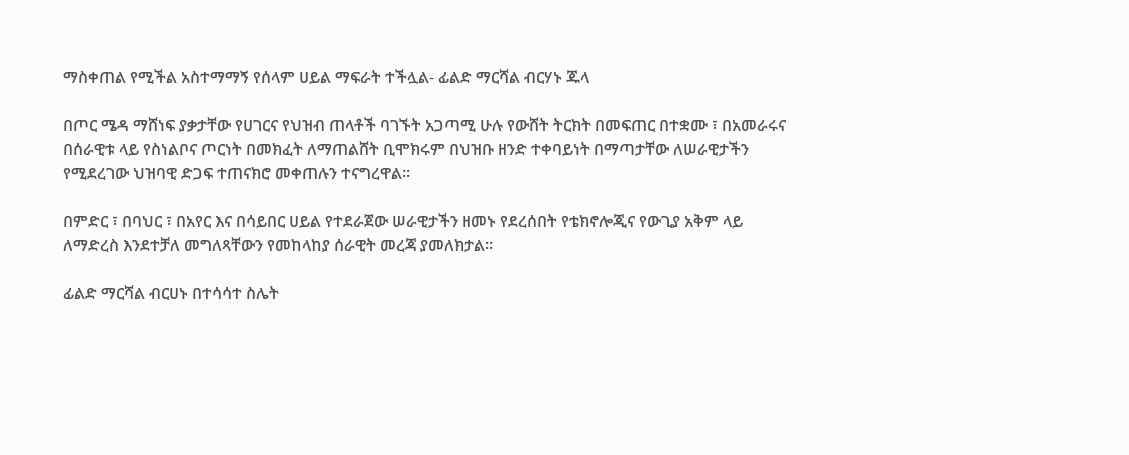ማስቀጠል የሚችል አስተማማኝ የሰላም ሀይል ማፍራት ተችሏል- ፊልድ ማርሻል ብርሃኑ ጁላ

በጦር ሜዳ ማሸነፍ ያቃታቸው የሀገርና የህዝብ ጠላቶች ባገኙት አጋጣሚ ሁሉ የውሸት ትርክት በመፍጠር በተቋሙ ፣ በአመራሩና በሰራዊቱ ላይ የስነልቦና ጦርነት በመክፈት ለማጠልሸት ቢሞክሩም በህዝቡ ዘንድ ተቀባይነት በማጣታቸው ለሠራዊታችን የሚደረገው ህዝባዊ ድጋፍ ተጠናክሮ መቀጠሉን ተናግረዋል።

በምድር ፣ በባህር ፣ በአየር እና በሳይበር ሀይል የተደራጀው ሠራዊታችን ዘመኑ የደረሰበት የቴክኖሎጂና የውጊያ አቅም ላይ ለማድረስ እንደተቻለ መግለጻቸውን የመከላከያ ሰራዊት መረጃ ያመለክታል።

ፊልድ ማርሻል ብርሀኑ በተሳሳተ ስሌት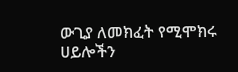ውጊያ ለመክፈት የሚሞክሩ ሀይሎችን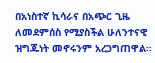በአነስተኛ ኪሳራና በአጭር ጊዜ ለመደምሰስ የሚያስችል ሁለንተናዊ ዝግጁነት መኖሩንም አረጋግጠዋል።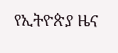የኢትዮጵያ ዜና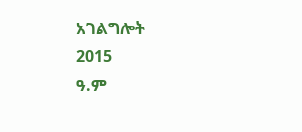አገልግሎት
2015
ዓ.ም